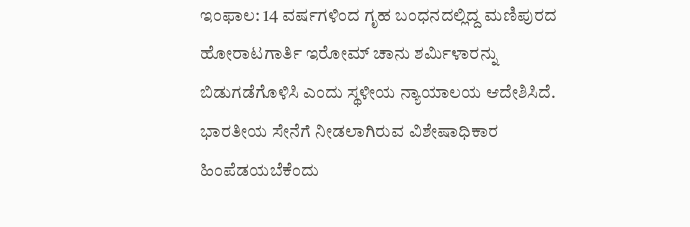ಇಂಫಾಲ: 14 ವರ್ಷಗಳಿಂದ ಗೃಹ ಬಂಧನದಲ್ಲಿದ್ದ ಮಣಿಪುರದ ಹೋರಾಟಗಾರ್ತಿ ಇರೋಮ್ ಚಾನು ಶರ್ಮಿಳಾರನ್ನು ಬಿಡುಗಡೆಗೊಳಿಸಿ ಎಂದು ಸ್ಥಳೀಯ ನ್ಯಾಯಾಲಯ ಆದೇಶಿಸಿದೆ.
ಭಾರತೀಯ ಸೇನೆಗೆ ನೀಡಲಾಗಿರುವ ವಿಶೇಷಾಧಿಕಾರ ಹಿಂಪೆಡಯಬೆಕೆಂದು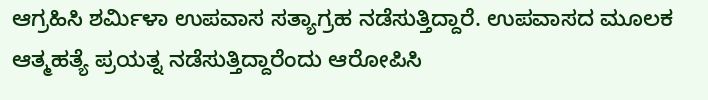ಆಗ್ರಹಿಸಿ ಶರ್ಮಿಳಾ ಉಪವಾಸ ಸತ್ಯಾಗ್ರಹ ನಡೆಸುತ್ತಿದ್ದಾರೆ. ಉಪವಾಸದ ಮೂಲಕ ಆತ್ಮಹತ್ಯೆ ಪ್ರಯತ್ನ ನಡೆಸುತ್ತಿದ್ದಾರೆಂದು ಆರೋಪಿಸಿ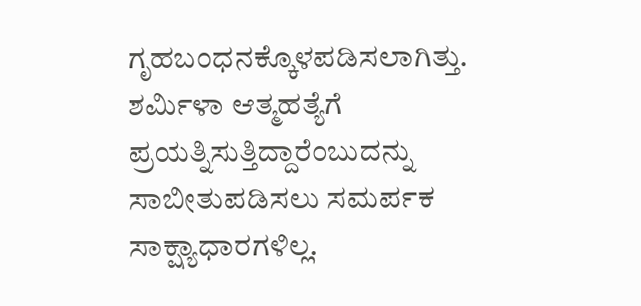ಗೃಹಬಂಧನಕ್ಕೊಳಪಡಿಸಲಾಗಿತ್ತು.
ಶರ್ಮಿಳಾ ಆತ್ಮಹತ್ಯೆಗೆ ಪ್ರಯತ್ನಿಸುತ್ತಿದ್ದಾರೆಂಬುದನ್ನು ಸಾಬೀತುಪಡಿಸಲು ಸಮರ್ಪಕ ಸಾಕ್ಷ್ಯಾಧಾರಗಳಿಲ್ಲ.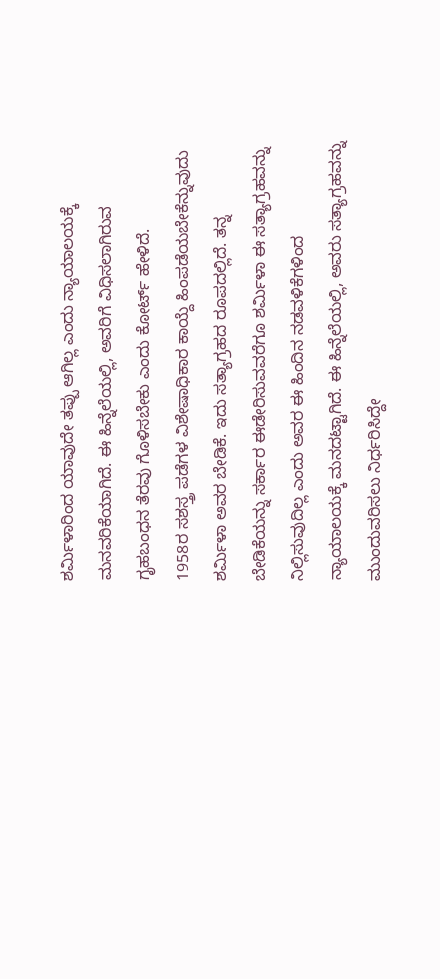ಶರ್ಮಿಳಾರಿಂದ ಯಾವುದೇ ತಪ್ಪು ಆಗಿಲ್ಲ ಎಂದು ನ್ಯಾಯಾಲಯಕ್ಕೆ ಮನವರಿಕೆಯಾಗಿದೆ. ಈ ಹಿನ್ನೆಲೆಯಲ್ಲಿ, ಅವರಿಗೆ ವಿಧಿಸಲಾಗಿರುವ ಗೃಹಬಂಧನ ತೆರವು ಗೊಳಿಸಬೇಕು ಎಂದು ಕೋರ್ಟ್ ಹೇಳಿದೆ.
1958ರ ಸಶಸ್ತ್ರ ಪಡೆಗಳ ವಿಶೇಷಾಧಿಕಾರ ಕಾಯ್ದೆ ಹಿಂಪಡೆಯಬೇಕೆನ್ನುವುದು ಶರ್ಮಿಳಾ ಅವರ ಬೇಡಿಕೆ. ಇದು ಸತ್ಯಾಗ್ರಹದ ರೂಪದಲ್ಲಿದೆ. ತನ್ನ ಬೇಡಿಕೆಯನ್ನು ಸರ್ಕಾರ ಈಡೇರಿಸುವವರೆಗೂ ಶರ್ಮಿಳಾ ಈ ಸತ್ಯಾಗ್ರಹವನ್ನು ನಿಲ್ಲಿಸುವುದಿಲ್ಲ ಎಂದು ಅವರ ಈ ಹಿಂದಿನ ನಡವಳಿಕೆಗಳಿಂದ ನ್ಯಾಯಾಲಯಕ್ಕೆ ಮನದಟ್ಟಾಗಿದೆ. ಈ ಹಿನ್ನೆಲೆಯಲ್ಲಿ, ಅವರು ಸತ್ಯಾಗ್ರಹವನ್ನು ಮುಂದುವರಿಸಲು ನಿರ್ಧರಿಸಿದ್ದೇ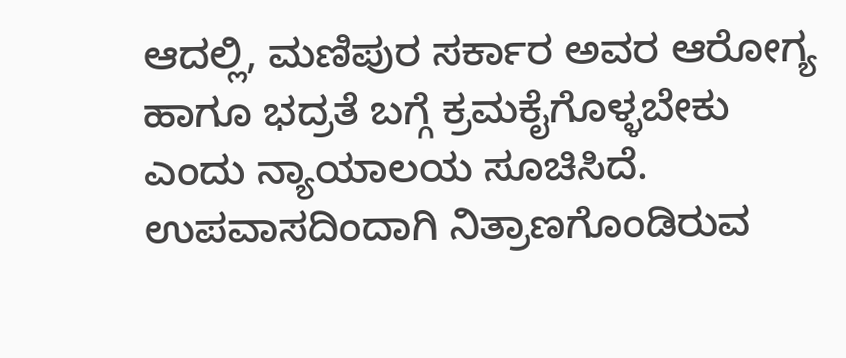ಆದಲ್ಲಿ, ಮಣಿಪುರ ಸರ್ಕಾರ ಅವರ ಆರೋಗ್ಯ ಹಾಗೂ ಭದ್ರತೆ ಬಗ್ಗೆ ಕ್ರಮಕೈಗೊಳ್ಳಬೇಕು ಎಂದು ನ್ಯಾಯಾಲಯ ಸೂಚಿಸಿದೆ. ಉಪವಾಸದಿಂದಾಗಿ ನಿತ್ರಾಣಗೊಂಡಿರುವ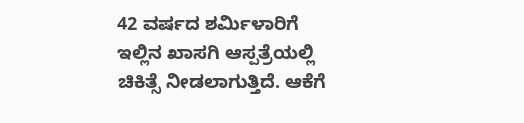42 ವರ್ಷದ ಶರ್ಮಿಳಾರಿಗೆ ಇಲ್ಲಿನ ಖಾಸಗಿ ಆಸ್ಪತ್ರೆಯಲ್ಲಿ ಚಿಕಿತ್ಸೆ ನೀಡಲಾಗುತ್ತಿದೆ. ಆಕೆಗೆ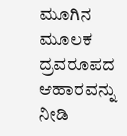ಮೂಗಿನ ಮೂಲಕ ದ್ರವರೂಪದ ಆಹಾರವನ್ನು ನೀಡಿ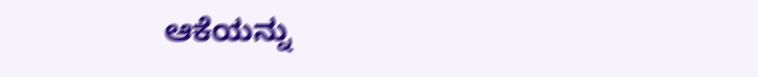ಆಕೆಯನ್ನು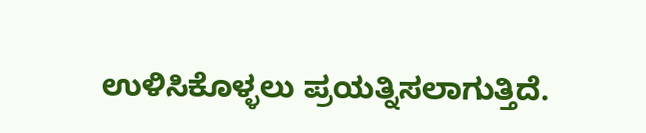ಉಳಿಸಿಕೊಳ್ಳಲು ಪ್ರಯತ್ನಿಸಲಾಗುತ್ತಿದೆ.